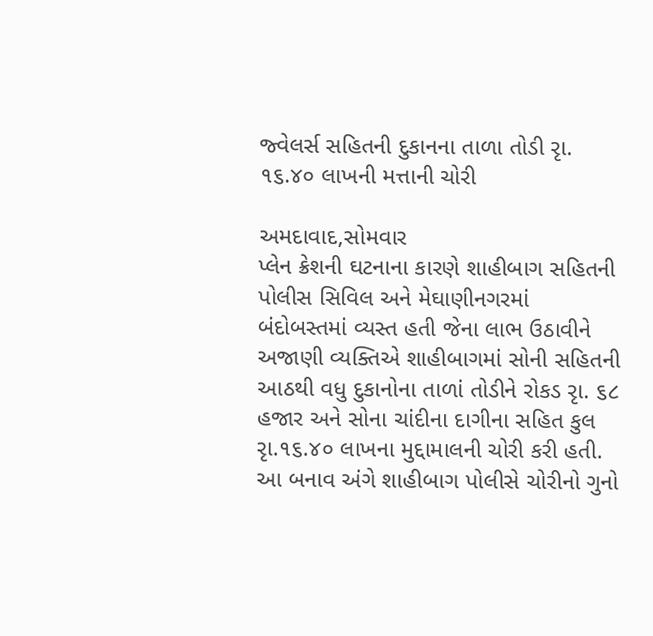જ્વેલર્સ સહિતની દુકાનના તાળા તોડી રૃા. ૧૬.૪૦ લાખની મત્તાની ચોરી

અમદાવાદ,સોમવાર
પ્લેન ક્રેશની ઘટનાના કારણે શાહીબાગ સહિતની પોલીસ સિવિલ અને મેઘાણીનગરમાં બંદોબસ્તમાં વ્યસ્ત હતી જેના લાભ ઉઠાવીને અજાણી વ્યક્તિએ શાહીબાગમાં સોની સહિતની આઠથી વધુ દુકાનોના તાળાં તોડીને રોકડ રૃા. ૬૮ હજાર અને સોના ચાંદીના દાગીના સહિત કુલ રૃા.૧૬.૪૦ લાખના મુદ્દામાલની ચોરી કરી હતી. આ બનાવ અંગે શાહીબાગ પોલીસે ચોરીનો ગુનો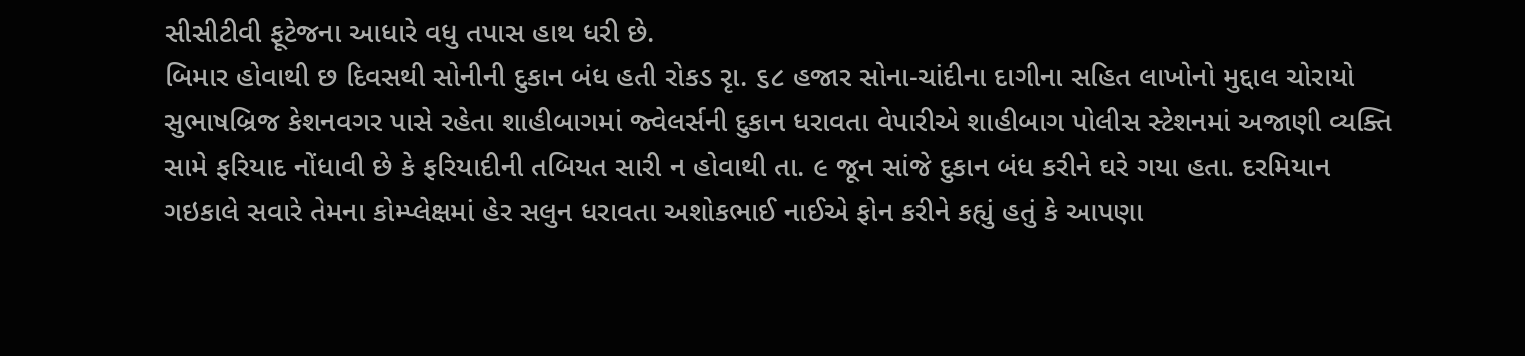સીસીટીવી ફૂટેજના આધારે વધુ તપાસ હાથ ધરી છે.
બિમાર હોવાથી છ દિવસથી સોનીની દુકાન બંધ હતી રોકડ રૃા. ૬૮ હજાર સોના-ચાંદીના દાગીના સહિત લાખોનો મુદ્દાલ ચોરાયો
સુભાષબ્રિજ કેશનવગર પાસે રહેતા શાહીબાગમાં જ્વેલર્સની દુકાન ધરાવતા વેપારીએ શાહીબાગ પોલીસ સ્ટેશનમાં અજાણી વ્યક્તિ સામે ફરિયાદ નોંધાવી છે કે ફરિયાદીની તબિયત સારી ન હોવાથી તા. ૯ જૂન સાંજે દુકાન બંધ કરીને ઘરે ગયા હતા. દરમિયાન ગઇકાલે સવારે તેમના કોમ્પ્લેક્ષમાં હેર સલુન ધરાવતા અશોકભાઈ નાઈએ ફોન કરીને કહ્યું હતું કે આપણા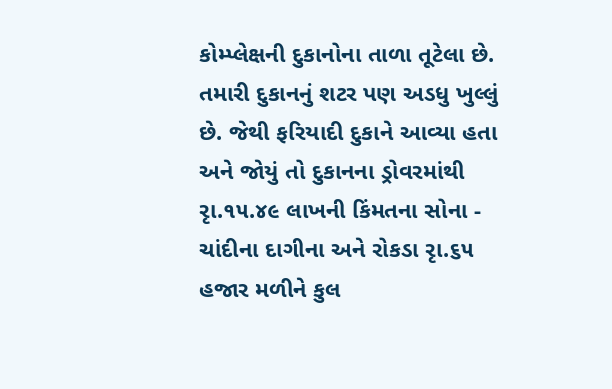કોમ્પ્લેક્ષની દુકાનોના તાળા તૂટેલા છે. તમારી દુકાનનું શટર પણ અડધુ ખુલ્લું છે. જેથી ફરિયાદી દુકાને આવ્યા હતા અને જોયું તો દુકાનના ડ્રોવરમાંથી રૃા.૧૫.૪૯ લાખની કિંમતના સોના - ચાંદીના દાગીના અને રોકડા રૃા.૬૫ હજાર મળીને કુલ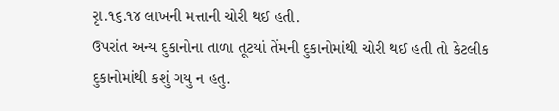રૃા.૧૬.૧૪ લાખની મત્તાની ચોરી થઈ હતી.
ઉપરાંત અન્ય દુકાનોના તાળા તૂટયાં તેંમની દુકાનોમાંથી ચોરી થઈ હતી તો કેટલીક દુકાનોમાંથી કશું ગયુ ન હતુ.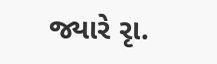જ્યારે રૃા.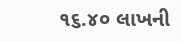૧૬.૪૦ લાખની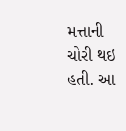મત્તાની ચોરી થઇ હતી. આ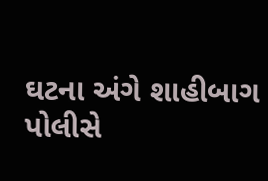ઘટના અંગે શાહીબાગ પોલીસે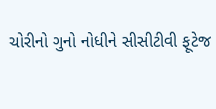ચોરીનો ગુનો નોધીને સીસીટીવી ફૂટેજ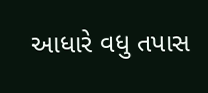આધારે વધુ તપાસ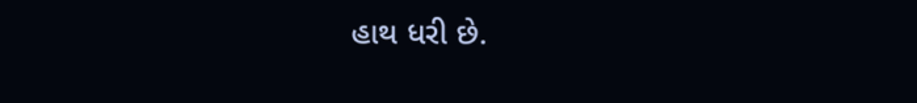હાથ ધરી છે.